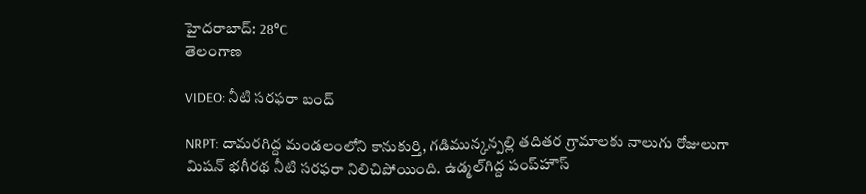హైదరాబాద్: 28°C
తెలంగాణ

VIDEO: నీటి సరఫరా బంద్

NRPT: దామరగిద్ద మండలంలోని కానుకుర్తి, గడిమున్కన్పల్లి తదితర గ్రామాలకు నాలుగు రోజులుగా మిషన్ భగీరథ నీటి సరఫరా నిలిచిపోయింది. ఉడ్మల్‌గిద్ద పంప్‌హౌస్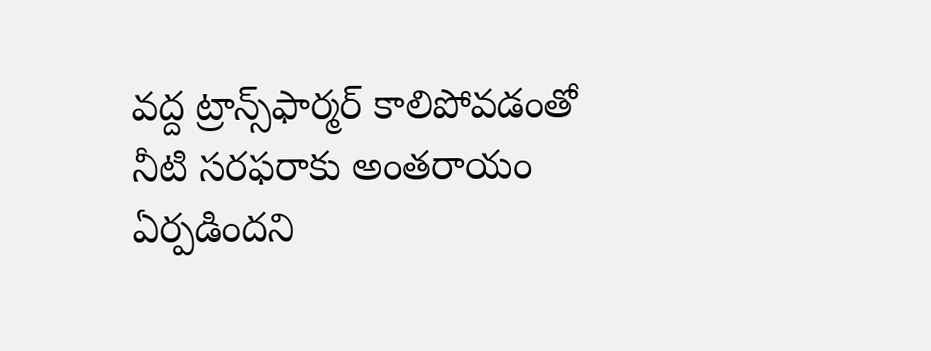వద్ద ట్రాన్స్‌ఫార్మర్ కాలిపోవడంతో నీటి సరఫరాకు అంతరాయం ఏర్పడిందని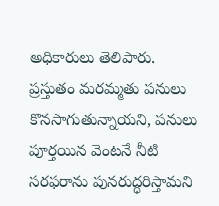అధికారులు తెలిపారు. ప్రస్తుతం మరమ్మతు పనులు కొనసాగుతున్నాయని, పనులు పూర్తయిన వెంటనే నీటి సరఫరాను పునరుద్ధరిస్తామని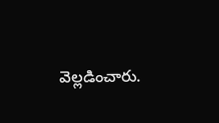వెల్లడించారు.